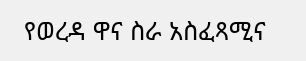የወረዳ ዋና ስራ አስፈጻሚና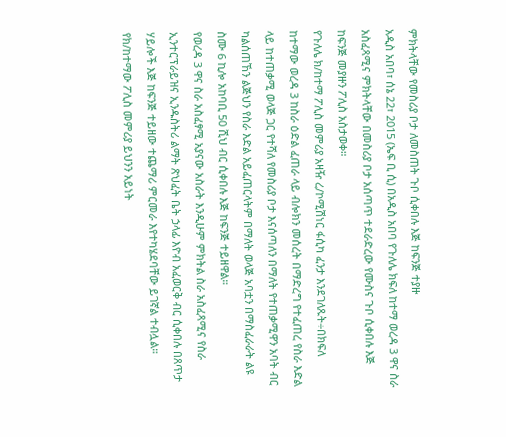ምክትላቸው የመስሪያ ቦታ ለመስጠት ጉቦ ሲቀበሉ እጅ ከፍንጅ ተያዙ
አዲስ አበባ፣ ሰኔ 22፣ 2015 (ኤፍ ቢ ሲ) በአዲስ አበባ የጉለሌ ክፍለ ከተማ ወረዳ 3 ዋና ስራ አስፈጻሚና ምክትላቸው በመስሪያ ቦታ አሰጣጥ ተደራድረው የሙስና ጉቦ ሲቀበሉ እጅ ከፍንጅ መያዙን ፖሊስ አስታወቀ።
የጉለሌ ክ/ከተማ ፖሊስ መምሪያ አዛዥ ረ/ኮሚሽነር ፋሲካ ፈንታ እንደገለጹት÷በክፍለ ከተማው ወረዳ 3 ከስራ ዕድል ፈጠራ ላይ ብሎክን መሰረት በማድረግ የተፈጠረ የስራ እድል ላይ ከተጠቃሚ ወላጅ ጋር የተሻለ የመስሪያ ቦታ እናሰጣለን በማለት የተጠቃሚዋን አባት ብር ካልሰጠኸን ልጅህን የስራ እድል አይፈጠርላትም በማለት ወላጅ አባቷን በማስፈራራት ልዩ ስሙ 6 ኪሎ አከባቢ 50 ሺህ ብር ሲቀበሉ እጅ ከፍንጅ ተይዘዋል።
የወረዳ 3 ዋና ስራ አስፈፃሚ አያናው አስራት እንዲሁም ምክትል ስራ አስፈጻሚና የስራ ኢንተርፕራይዝና ኢንዱስትሪ ልማት ጽህፈት ቤት ኃላፊ እዮብ አፈወርቅ ብር ሲቀበሉ በጸጥታ ሃይሎች እጅ ከፍንጅ ተይዘው ተጨማሪ ምርመራ እየተካሄደባቸው ይገኛል ተብሏል።
የክ/ከተማው ፖሊስ መምሪያ ይህንን አይነት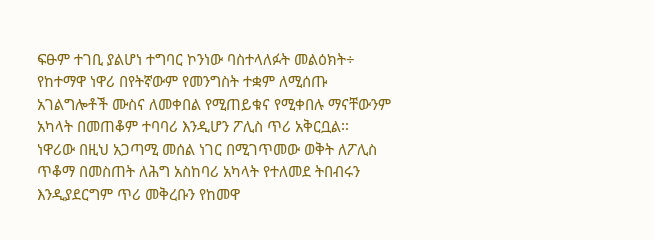ፍፁም ተገቢ ያልሆነ ተግባር ኮንነው ባስተላለፉት መልዕክት÷
የከተማዋ ነዋሪ በየትኛውም የመንግስት ተቋም ለሚሰጡ አገልግሎቶች ሙስና ለመቀበል የሚጠይቁና የሚቀበሉ ማናቸውንም አካላት በመጠቆም ተባባሪ እንዲሆን ፖሊስ ጥሪ አቅርቧል፡፡
ነዋሪው በዚህ አጋጣሚ መሰል ነገር በሚገጥመው ወቅት ለፖሊስ ጥቆማ በመስጠት ለሕግ አስከባሪ አካላት የተለመደ ትበብሩን እንዲያደርግም ጥሪ መቅረቡን የከመዋ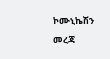ኮሙኒኬሽን መረጃ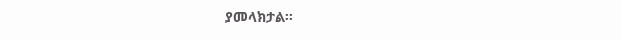ያመላክታል፡፡